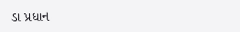ડા પ્રધાન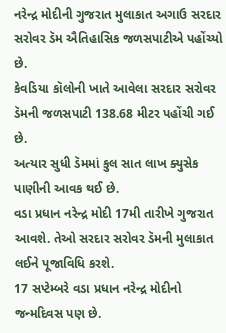નરેન્દ્ર મોદીની ગુજરાત મુલાકાત અગાઉ સરદાર સરોવર ડૅમ ઐતિહાસિક જળસપાટીએ પહોંચ્યો છે.
કેવડિયા કૉલોની ખાતે આવેલા સરદાર સરોવર ડૅમની જળસપાટી 138.68 મીટર પહોંચી ગઈ છે.
અત્યાર સુધી ડૅમમાં કુલ સાત લાખ ક્યુસેક પાણીની આવક થઈ છે.
વડા પ્રધાન નરેન્દ્ર મોદી 17મી તારીખે ગુજરાત આવશે. તેઓ સરદાર સરોવર ડૅમની મુલાકાત લઈને પૂજાવિધિ કરશે.
17 સપ્ટેમ્બરે વડા પ્રધાન નરેન્દ્ર મોદીનો જન્મદિવસ પણ છે.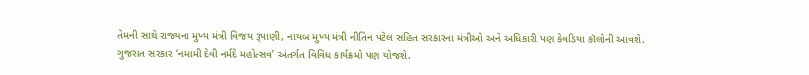તેમની સાથે રાજ્યના મુખ્ય મંત્રી વિજય રૂપાણી, નાયબ મુખ્ય મંત્રી નીતિન પટેલ સહિત સરકારના મંત્રીઓ અને અધિકારી પણ કેવડિયા કૉલોની આવશે.
ગુજરાત સરકાર ‘નમામી દેવી નર્મદે મહોત્સવ’ અંતર્ગત વિવિધ કાર્યક્રમો પણ યોજશે.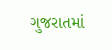ગુજરાતમાં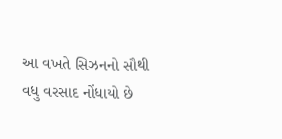આ વખતે સિઝનનો સૌથી વધુ વરસાદ નોંધાયો છે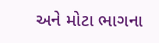અને મોટા ભાગના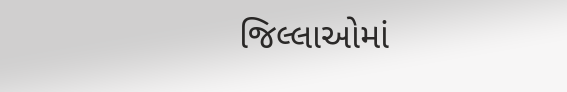જિલ્લાઓમાં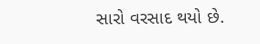સારો વરસાદ થયો છે.